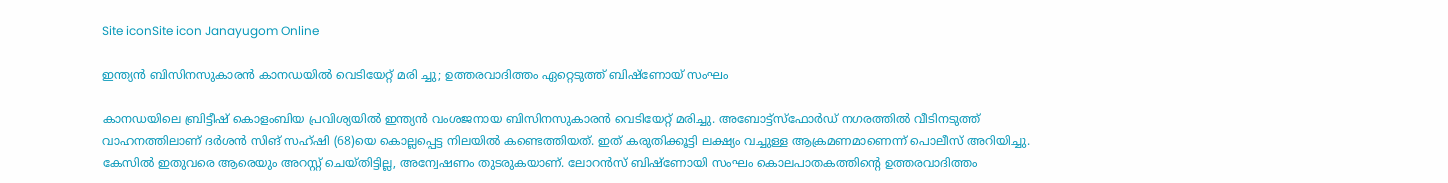Site iconSite icon Janayugom Online

ഇന്ത്യൻ ബിസിനസുകാരൻ കാനഡയിൽ വെടിയേറ്റ് മരി ച്ചു; ഉത്തരവാദിത്തം ഏറ്റെടുത്ത് ബിഷ്ണോയ് സംഘം

കാനഡയിലെ ബ്രിട്ടീഷ് കൊളംബിയ പ്രവിശ്യയിൽ ഇന്ത്യൻ വംശജനായ ബിസിനസുകാരൻ വെടിയേറ്റ് മരിച്ചു. അബോട്ട്സ്ഫോർഡ് നഗരത്തിൽ വീടിനടുത്ത് വാഹനത്തിലാണ് ദർശൻ സിങ് സഹ്ഷി (68)യെ കൊല്ലപ്പെട്ട നിലയിൽ കണ്ടെത്തിയത്. ഇത് കരുതിക്കൂട്ടി ലക്ഷ്യം വച്ചുള്ള ആക്രമണമാണെന്ന് പൊലീസ് അറിയിച്ചു. കേസിൽ ഇതുവരെ ആരെയും അറസ്റ്റ് ചെയ്തിട്ടില്ല, അന്വേഷണം തുടരുകയാണ്. ലോറൻസ് ബിഷ്‌ണോയി സംഘം കൊലപാതകത്തിന്റെ ഉത്തരവാദിത്തം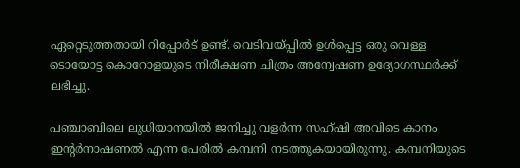ഏറ്റെടുത്തതായി റിപ്പോർട് ഉണ്ട്. വെടിവയ്പ്പിൽ ഉൾപ്പെട്ട ഒരു വെള്ള ടൊയോട്ട കൊറോളയുടെ നിരീക്ഷണ ചിത്രം അന്വേഷണ ഉദ്യോഗസ്ഥർക്ക് ലഭിച്ചു.

പഞ്ചാബിലെ ലുധിയാനയിൽ ജനിച്ചു വളർന്ന സഹ്ഷി അവിടെ കാനം ഇന്റർനാഷണൽ എന്ന പേരിൽ കമ്പനി നടത്തുകയായിരുന്നു. കമ്പനിയുടെ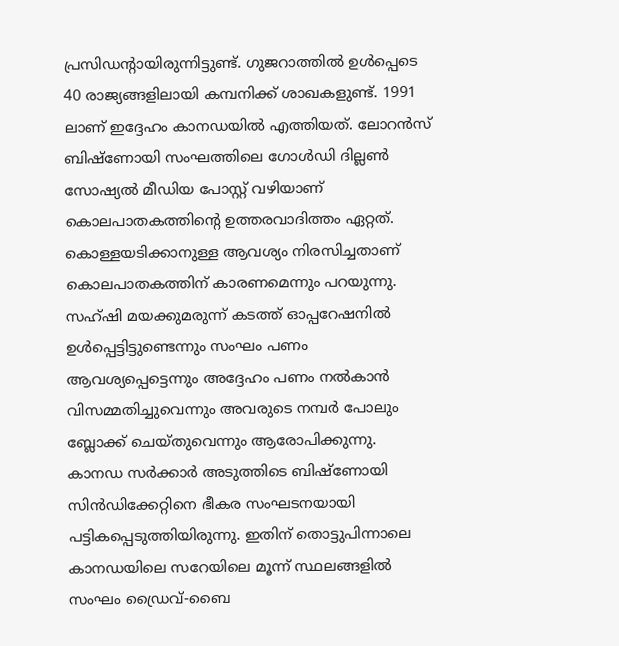പ്രസിഡന്റായിരുന്നിട്ടുണ്ട്. ഗുജറാത്തിൽ ഉൾപ്പെടെ 40 രാജ്യങ്ങളിലായി കമ്പനിക്ക് ശാഖകളുണ്ട്. 1991 ലാണ് ഇദ്ദേഹം കാനഡയിൽ എത്തിയത്. ലോറൻസ് ബിഷ്‌ണോയി സംഘത്തിലെ ഗോൾഡി ദില്ലൺ സോഷ്യൽ മീഡിയ പോസ്റ്റ് വഴിയാണ് കൊലപാതകത്തിന്റെ ഉത്തരവാദിത്തം ഏറ്റത്. കൊള്ളയടിക്കാനുള്ള ആവശ്യം നിരസിച്ചതാണ് കൊലപാതകത്തിന് കാരണമെന്നും പറയുന്നു. സഹ്‌ഷി മയക്കുമരുന്ന് കടത്ത് ഓപ്പറേഷനിൽ ഉൾപ്പെട്ടിട്ടുണ്ടെന്നും സംഘം പണം ആവശ്യപ്പെട്ടെന്നും അദ്ദേഹം പണം നൽകാൻ വിസമ്മതിച്ചുവെന്നും അവരുടെ നമ്പർ പോലും ബ്ലോക്ക് ചെയ്‌തുവെന്നും ആരോപിക്കുന്നു.
കാനഡ സർക്കാർ അടുത്തിടെ ബിഷ്‌ണോയി സിൻഡിക്കേറ്റിനെ ഭീകര സംഘടനയായി പട്ടികപ്പെടുത്തിയിരുന്നു. ഇതിന് തൊട്ടുപിന്നാലെ കാനഡയിലെ സറേയിലെ മൂന്ന് സ്ഥലങ്ങളിൽ സംഘം ഡ്രൈവ്-ബൈ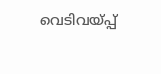വെടിവയ്പ്പ്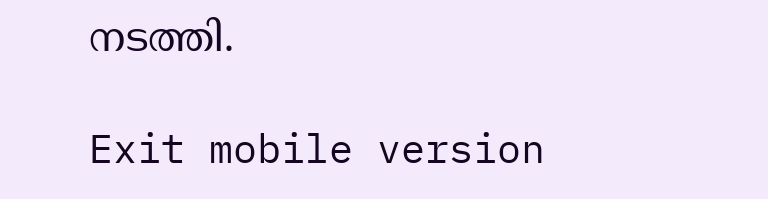നടത്തി.

Exit mobile version